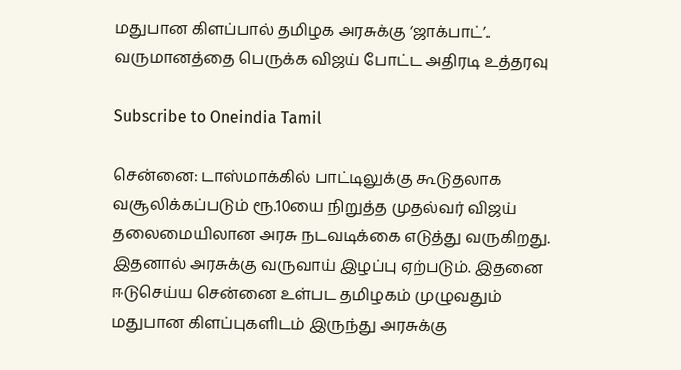மதுபான கிளப்பால் தமிழக அரசுக்கு ‘ஜாக்பாட்’.. வருமானத்தை பெருக்க விஜய் போட்ட அதிரடி உத்தரவு

Subscribe to Oneindia Tamil

சென்னை: டாஸ்மாக்கில் பாட்டிலுக்கு கூடுதலாக வசூலிக்கப்படும் ரூ.10யை நிறுத்த முதல்வர் விஜய் தலைமையிலான அரசு நடவடிக்கை எடுத்து வருகிறது. இதனால் அரசுக்கு வருவாய் இழப்பு ஏற்படும். இதனை ஈடுசெய்ய சென்னை உள்பட தமிழகம் முழுவதும் மதுபான கிளப்புகளிடம் இருந்து அரசுக்கு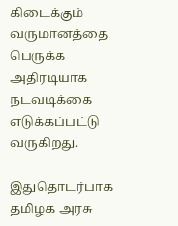கிடைக்கும் வருமானத்தை பெருக்க அதிரடியாக நடவடிக்கை எடுக்கப்பட்டு வருகிறது.

இதுதொடர்பாக தமிழக அரசு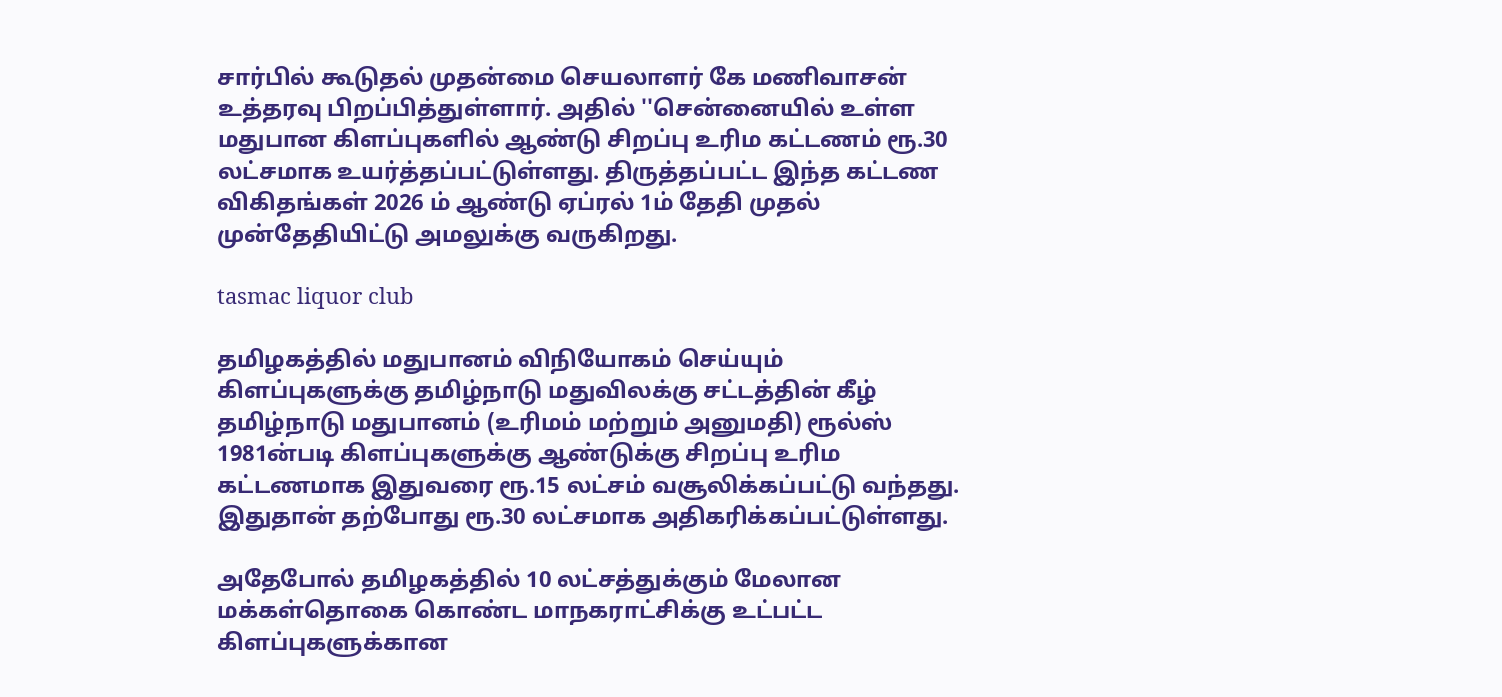சார்பில் கூடுதல் முதன்மை செயலாளர் கே மணிவாசன் உத்தரவு பிறப்பித்துள்ளார். அதில் ''சென்னையில் உள்ள மதுபான கிளப்புகளில் ஆண்டு சிறப்பு உரிம கட்டணம் ரூ.30 லட்சமாக உயர்த்தப்பட்டுள்ளது. திருத்தப்பட்ட இந்த கட்டண விகிதங்கள் 2026 ம் ஆண்டு ஏப்ரல் 1ம் தேதி முதல் முன்தேதியிட்டு அமலுக்கு வருகிறது.

tasmac liquor club

தமிழகத்தில் மதுபானம் விநியோகம் செய்யும் கிளப்புகளுக்கு தமிழ்நாடு மதுவிலக்கு சட்டத்தின் கீழ் தமிழ்நாடு மதுபானம் (உரிமம் மற்றும் அனுமதி) ரூல்ஸ் 1981ன்படி கிளப்புகளுக்கு ஆண்டுக்கு சிறப்பு உரிம கட்டணமாக இதுவரை ரூ.15 லட்சம் வசூலிக்கப்பட்டு வந்தது. இதுதான் தற்போது ரூ.30 லட்சமாக அதிகரிக்கப்பட்டுள்ளது.

அதேபோல் தமிழகத்தில் 10 லட்சத்துக்கும் மேலான மக்கள்தொகை கொண்ட மாநகராட்சிக்கு உட்பட்ட கிளப்புகளுக்கான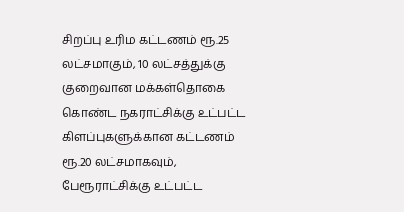சிறப்பு உரிம கட்டணம் ரூ.25 லட்சமாகும், 10 லட்சத்துக்கு குறைவான மக்கள்தொகை கொண்ட நகராட்சிக்கு உட்பட்ட கிளப்புகளுக்கான கட்டணம் ரூ.20 லட்சமாகவும், பேரூராட்சிக்கு உட்பட்ட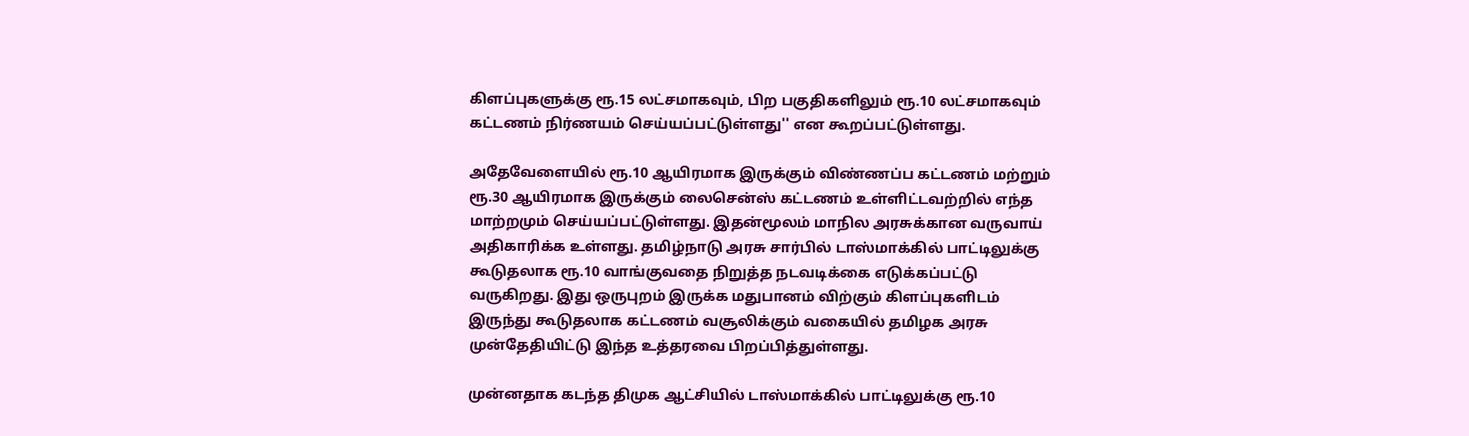கிளப்புகளுக்கு ரூ.15 லட்சமாகவும், பிற பகுதிகளிலும் ரூ.10 லட்சமாகவும் கட்டணம் நிர்ணயம் செய்யப்பட்டுள்ளது'' என கூறப்பட்டுள்ளது.

அதேவேளையில் ரூ.10 ஆயிரமாக இருக்கும் விண்ணப்ப கட்டணம் மற்றும் ரூ.30 ஆயிரமாக இருக்கும் லைசென்ஸ் கட்டணம் உள்ளிட்டவற்றில் எந்த மாற்றமும் செய்யப்பட்டுள்ளது. இதன்மூலம் மாநில அரசுக்கான வருவாய் அதிகாரிக்க உள்ளது. தமிழ்நாடு அரசு சார்பில் டாஸ்மாக்கில் பாட்டிலுக்கு கூடுதலாக ரூ.10 வாங்குவதை நிறுத்த நடவடிக்கை எடுக்கப்பட்டு வருகிறது. இது ஒருபுறம் இருக்க மதுபானம் விற்கும் கிளப்புகளிடம் இருந்து கூடுதலாக கட்டணம் வசூலிக்கும் வகையில் தமிழக அரசு முன்தேதியிட்டு இந்த உத்தரவை பிறப்பித்துள்ளது.

முன்னதாக கடந்த திமுக ஆட்சியில் டாஸ்மாக்கில் பாட்டிலுக்கு ரூ.10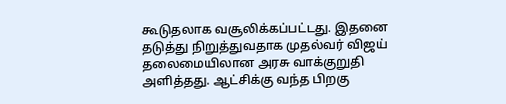கூடுதலாக வசூலிக்கப்பட்டது. இதனை தடுத்து நிறுத்துவதாக முதல்வர் விஜய் தலைமையிலான அரசு வாக்குறுதி அளித்தது. ஆட்சிக்கு வந்த பிறகு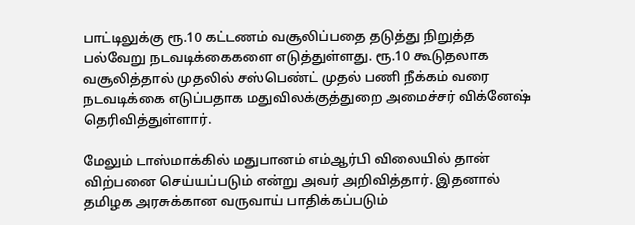பாட்டிலுக்கு ரூ.10 கட்டணம் வசூலிப்பதை தடுத்து நிறுத்த பல்வேறு நடவடிக்கைகளை எடுத்துள்ளது. ரூ.10 கூடுதலாக வசூலித்தால் முதலில் சஸ்பெண்ட் முதல் பணி நீக்கம் வரை நடவடிக்கை எடுப்பதாக மதுவிலக்குத்துறை அமைச்சர் விக்னேஷ் தெரிவித்துள்ளார்.

மேலும் டாஸ்மாக்கில் மதுபானம் எம்ஆர்பி விலையில் தான் விற்பனை செய்யப்படும் என்று அவர் அறிவித்தார். இதனால் தமிழக அரசுக்கான வருவாய் பாதிக்கப்படும்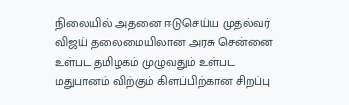நிலையில் அதனை ஈடுசெய்ய முதல்வர் விஜய் தலைமையிலான அரசு சென்னை உள்பட தமிழகம் முழுவதும் உள்பட மதுபானம் விற்கும் கிளப்பிற்கான சிறப்பு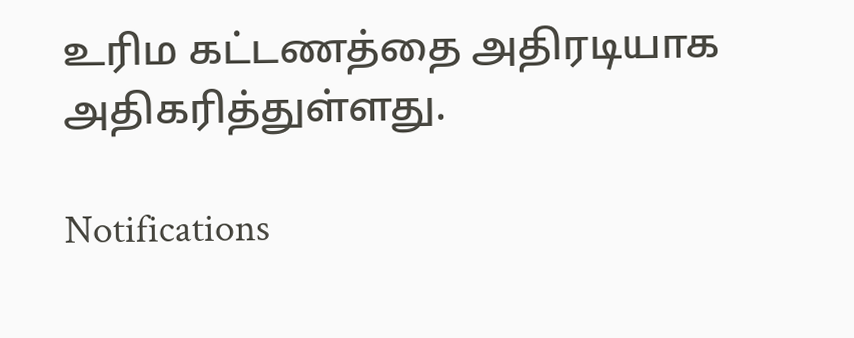உரிம கட்டணத்தை அதிரடியாக அதிகரித்துள்ளது.

Notifications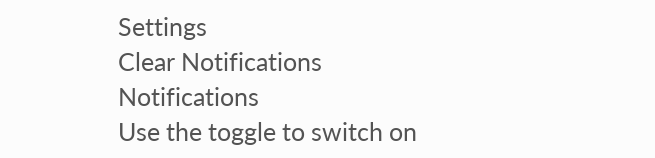Settings
Clear Notifications
Notifications
Use the toggle to switch on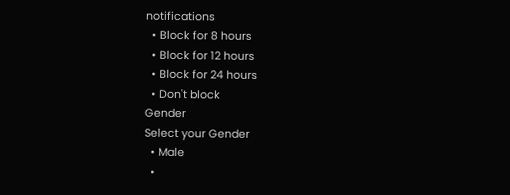notifications
  • Block for 8 hours
  • Block for 12 hours
  • Block for 24 hours
  • Don't block
Gender
Select your Gender
  • Male
  •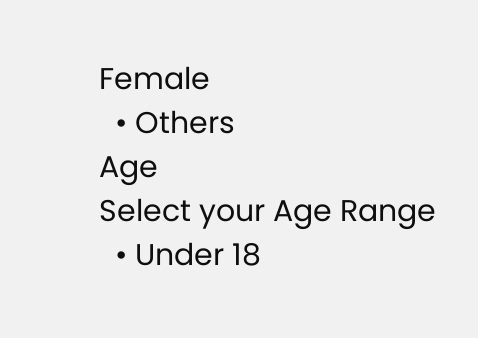Female
  • Others
Age
Select your Age Range
  • Under 18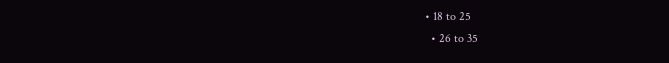• 18 to 25
  • 26 to 35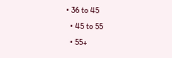• 36 to 45
  • 45 to 55
  • 55+